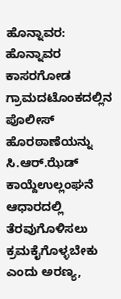ಹೊನ್ನಾವರ: ಹೊನ್ನಾವರ ಕಾಸರಗೋಡ ಗ್ರಾಮದಟೊಂಕದಲ್ಲಿನ ಪೊಲೀಸ್ ಹೊರಠಾಣೆಯನ್ನು ಸಿ.ಆರ್.ಝೆಡ್ ಕಾಯ್ದೆಉಲ್ಲಂಘನೆ ಆಧಾರದಲ್ಲಿ ತೆರವುಗೊಳಿಸಲು ಕ್ರಮಕೈಗೊಳ್ಳಬೇಕು ಎಂದು ಅರಣ್ಯ,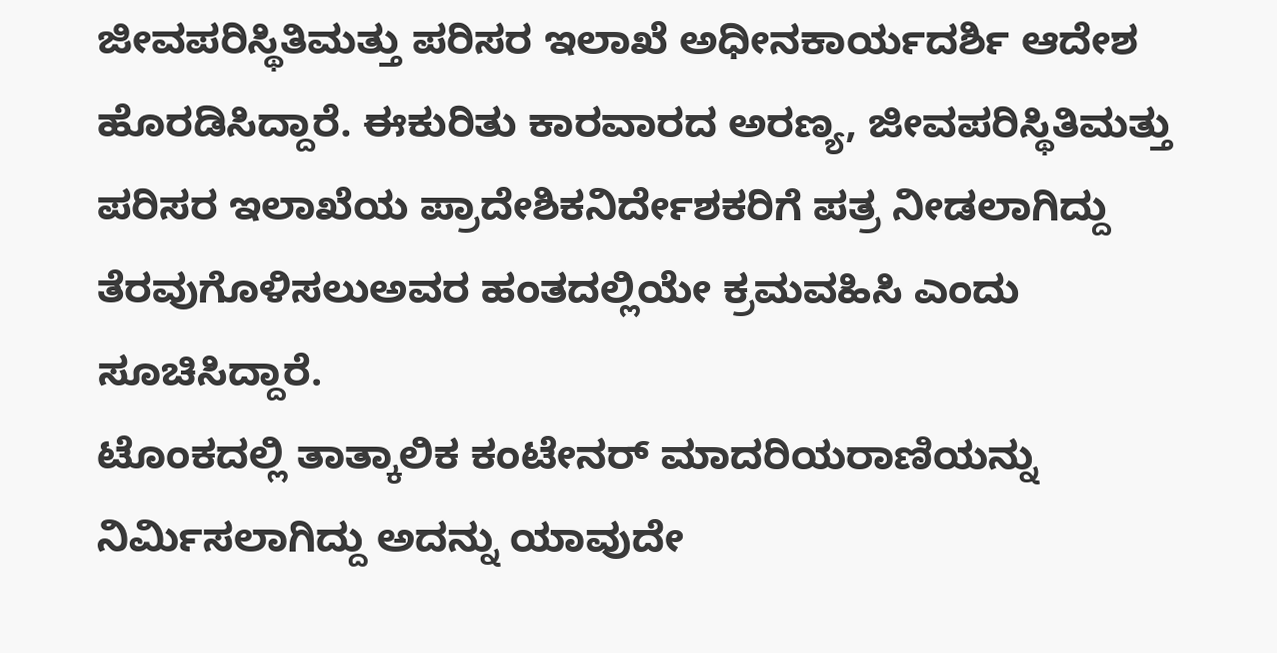ಜೀವಪರಿಸ್ಥಿತಿಮತ್ತು ಪರಿಸರ ಇಲಾಖೆ ಅಧೀನಕಾರ್ಯದರ್ಶಿ ಆದೇಶ ಹೊರಡಿಸಿದ್ದಾರೆ. ಈಕುರಿತು ಕಾರವಾರದ ಅರಣ್ಯ, ಜೀವಪರಿಸ್ಥಿತಿಮತ್ತು ಪರಿಸರ ಇಲಾಖೆಯ ಪ್ರಾದೇಶಿಕನಿರ್ದೇಶಕರಿಗೆ ಪತ್ರ ನೀಡಲಾಗಿದ್ದು ತೆರವುಗೊಳಿಸಲುಅವರ ಹಂತದಲ್ಲಿಯೇ ಕ್ರಮವಹಿಸಿ ಎಂದು ಸೂಚಿಸಿದ್ದಾರೆ.
ಟೊಂಕದಲ್ಲಿ ತಾತ್ಕಾಲಿಕ ಕಂಟೇನರ್ ಮಾದರಿಯರಾಣಿಯನ್ನು ನಿರ್ಮಿಸಲಾಗಿದ್ದು ಅದನ್ನು ಯಾವುದೇ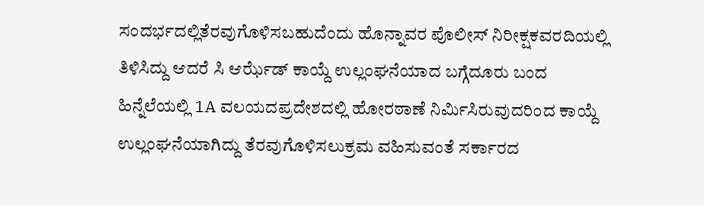ಸಂದರ್ಭದಲ್ಲಿತೆರವುಗೊಳಿಸಬಹುದೆಂದು ಹೊನ್ನಾವರ ಪೊಲೀಸ್ ನಿರೀಕ್ಷಕವರದಿಯಲ್ಲಿ ತಿಳಿಸಿದ್ದು ಆದರೆ ಸಿ ಆರ್ಝೆಡ್ ಕಾಯ್ದೆ ಉಲ್ಲಂಘನೆಯಾದ ಬಗ್ಗೆದೂರು ಬಂದ ಹಿನ್ನೆಲೆಯಲ್ಲಿ 1A ವಲಯದಪ್ರದೇಶದಲ್ಲಿ ಹೋರಠಾಣೆ ನಿರ್ಮಿಸಿರುವುದರಿಂದ ಕಾಯ್ದೆ ಉಲ್ಲಂಘನೆಯಾಗಿದ್ದು ತೆರವುಗೊಳಿಸಲುಕ್ರಮ ವಹಿಸುವಂತೆ ಸರ್ಕಾರದ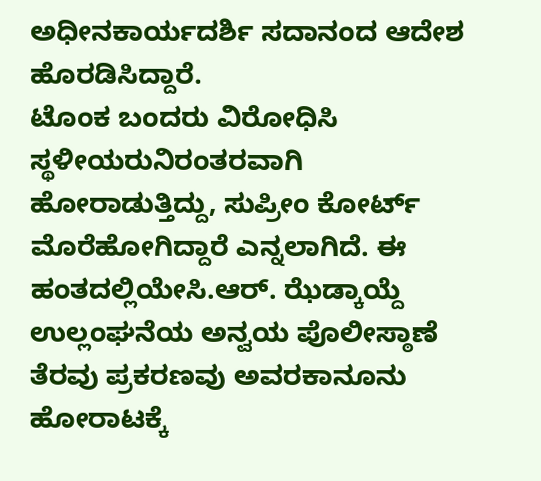ಅಧೀನಕಾರ್ಯದರ್ಶಿ ಸದಾನಂದ ಆದೇಶ ಹೊರಡಿಸಿದ್ದಾರೆ.
ಟೊಂಕ ಬಂದರು ವಿರೋಧಿಸಿ ಸ್ಥಳೀಯರುನಿರಂತರವಾಗಿ ಹೋರಾಡುತ್ತಿದ್ದು, ಸುಪ್ರೀಂ ಕೋರ್ಟ್ ಮೊರೆಹೋಗಿದ್ದಾರೆ ಎನ್ನಲಾಗಿದೆ. ಈ ಹಂತದಲ್ಲಿಯೇಸಿ.ಆರ್. ಝೆಡ್ಕಾಯ್ದೆ ಉಲ್ಲಂಘನೆಯ ಅನ್ವಯ ಪೊಲೀಸ್ಠಾಣೆ ತೆರವು ಪ್ರಕರಣವು ಅವರಕಾನೂನು ಹೋರಾಟಕ್ಕೆ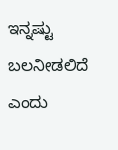ಇನ್ನಷ್ಟು ಬಲನೀಡಲಿದೆ ಎಂದು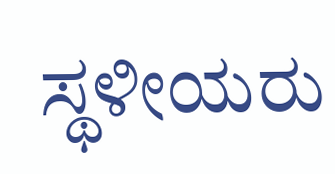ಸ್ಥಳೀಯರು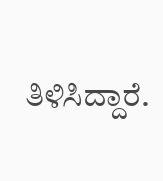ತಿಳಿಸಿದ್ದಾರೆ.